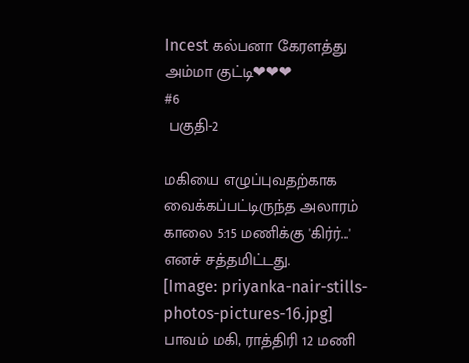Incest கல்பனா கேரளத்து அம்மா குட்டி❤❤❤
#6
 பகுதி-2

மகியை எழுப்புவதற்காக வைக்கப்பட்டிருந்த அலாரம் காலை 5:15 மணிக்கு 'கிர்ர்...' எனச் சத்தமிட்டது.
[Image: priyanka-nair-stills-photos-pictures-16.jpg]
பாவம் மகி, ராத்திரி 12 மணி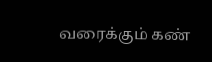வரைக்கும் கண்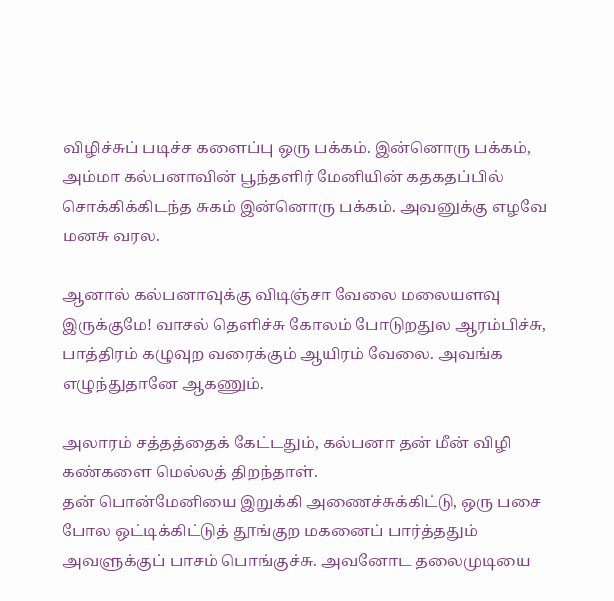விழிச்சுப் படிச்ச களைப்பு ஒரு பக்கம். இன்னொரு பக்கம், அம்மா கல்பனாவின் பூந்தளிர் மேனியின் கதகதப்பில் சொக்கிக்கிடந்த சுகம் இன்னொரு பக்கம். அவனுக்கு எழவே மனசு வரல.

ஆனால் கல்பனாவுக்கு விடிஞ்சா வேலை மலையளவு இருக்குமே! வாசல் தெளிச்சு கோலம் போடுறதுல ஆரம்பிச்சு, பாத்திரம் கழுவுற வரைக்கும் ஆயிரம் வேலை. அவங்க எழுந்துதானே ஆகணும்.

அலாரம் சத்தத்தைக் கேட்டதும், கல்பனா தன் மீன் விழி கண்களை மெல்லத் திறந்தாள்.
தன் பொன்மேனியை இறுக்கி அணைச்சுக்கிட்டு, ஒரு பசை போல ஒட்டிக்கிட்டுத் தூங்குற மகனைப் பார்த்ததும் அவளுக்குப் பாசம் பொங்குச்சு. அவனோட தலைமுடியை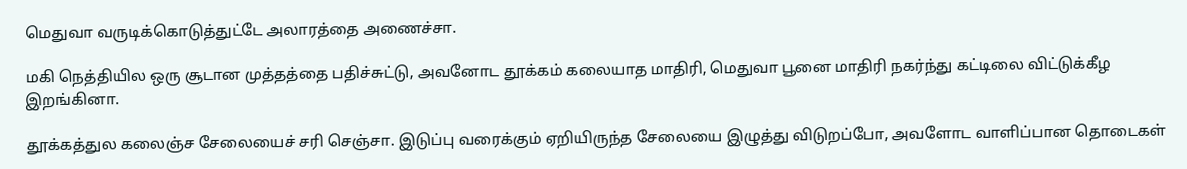மெதுவா வருடிக்கொடுத்துட்டே அலாரத்தை அணைச்சா.

மகி நெத்தியில ஒரு சூடான முத்தத்தை பதிச்சுட்டு, அவனோட தூக்கம் கலையாத மாதிரி, மெதுவா பூனை மாதிரி நகர்ந்து கட்டிலை விட்டுக்கீழ இறங்கினா.

தூக்கத்துல கலைஞ்ச சேலையைச் சரி செஞ்சா. இடுப்பு வரைக்கும் ஏறியிருந்த சேலையை இழுத்து விடுறப்போ, அவளோட வாளிப்பான தொடைகள்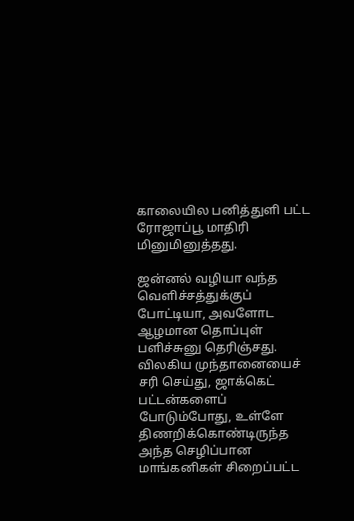காலையில பனித்துளி பட்ட ரோஜாப்பூ மாதிரி மினுமினுத்தது.

ஜன்னல் வழியா வந்த வெளிச்சத்துக்குப் போட்டியா, அவளோட ஆழமான தொப்புள் பளிச்சுனு தெரிஞ்சது. விலகிய முந்தானையைச் சரி செய்து, ஜாக்கெட் பட்டன்களைப் போடும்போது, உள்ளே திணறிக்கொண்டிருந்த அந்த செழிப்பான மாங்கனிகள் சிறைப்பட்ட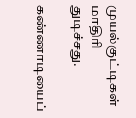முயல்குட்டிகள் மாதிரி துடிச்சது.

கண்ணாடியைப்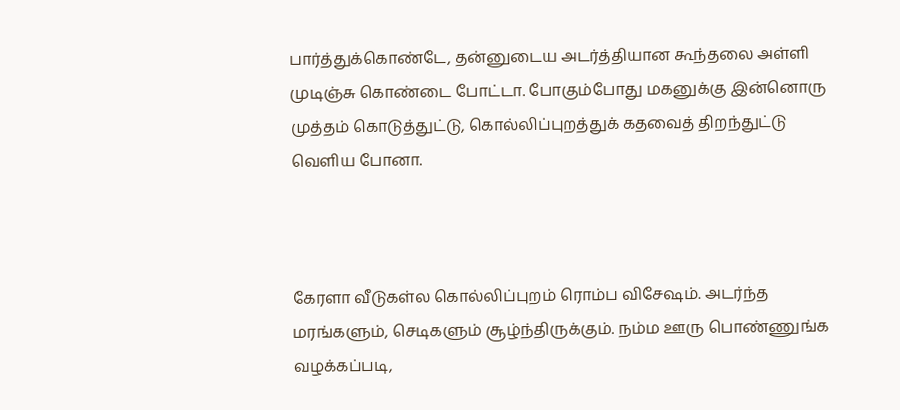பார்த்துக்கொண்டே, தன்னுடைய அடர்த்தியான கூந்தலை அள்ளி முடிஞ்சு கொண்டை போட்டா. போகும்போது மகனுக்கு இன்னொரு முத்தம் கொடுத்துட்டு, கொல்லிப்புறத்துக் கதவைத் திறந்துட்டு வெளிய போனா.



கேரளா வீடுகள்ல கொல்லிப்புறம் ரொம்ப விசேஷம். அடர்ந்த மரங்களும், செடிகளும் சூழ்ந்திருக்கும். நம்ம ஊரு பொண்ணுங்க வழக்கப்படி,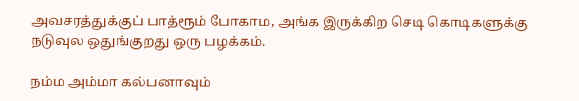அவசரத்துக்குப் பாத்ரூம் போகாம, அங்க இருக்கிற செடி கொடிகளுக்கு நடுவுல ஒதுங்குறது ஒரு பழக்கம்.

நம்ம அம்மா கல்பனாவும்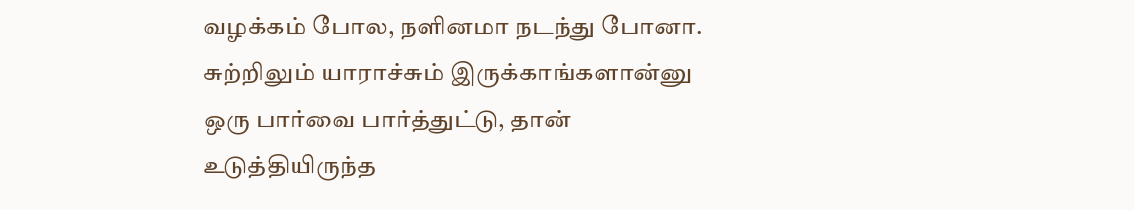வழக்கம் போல, நளினமா நடந்து போனா. சுற்றிலும் யாராச்சும் இருக்காங்களான்னு ஒரு பார்வை பார்த்துட்டு, தான் உடுத்தியிருந்த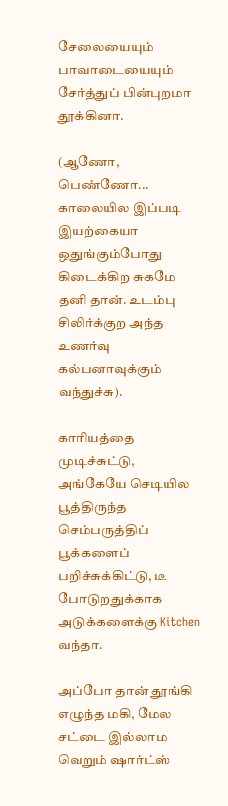சேலையையும் பாவாடையையும் சேர்த்துப் பின்புறமா தூக்கினா.

(ஆணோ, பெண்ணோ... காலையில இப்படி இயற்கையா ஒதுங்கும்போது கிடைக்கிற சுகமே தனி தான். உடம்பு சிலிர்க்குற அந்த உணர்வு கல்பனாவுக்கும் வந்துச்சு).

காரியத்தை முடிச்சுட்டு, அங்கேயே செடியில பூத்திருந்த செம்பருத்திப் பூக்களைப் பறிச்சுக்கிட்டு, டீ போடுறதுக்காக அடுக்களைக்கு Kitchen வந்தா.

அப்போ தான் தூங்கி எழுந்த மகி, மேல சட்டை இல்லாம வெறும் ஷார்ட்ஸ்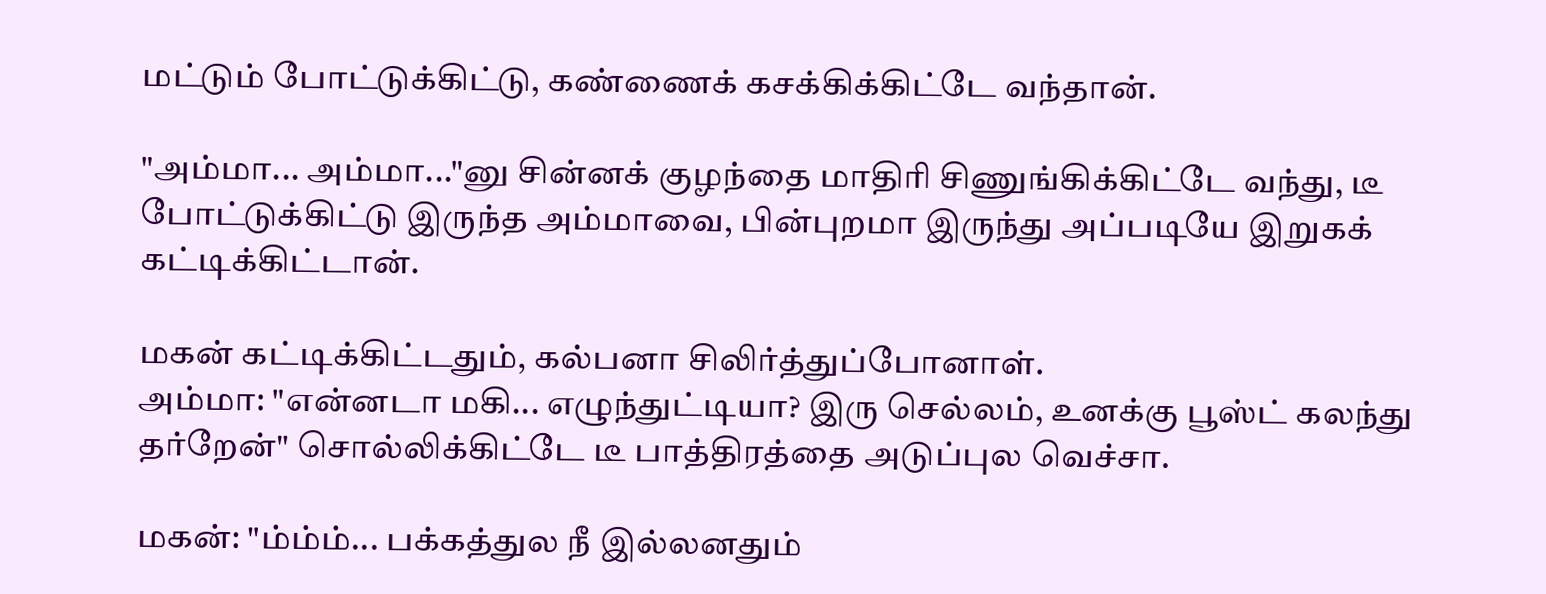மட்டும் போட்டுக்கிட்டு, கண்ணைக் கசக்கிக்கிட்டே வந்தான்.

"அம்மா... அம்மா..."னு சின்னக் குழந்தை மாதிரி சிணுங்கிக்கிட்டே வந்து, டீ போட்டுக்கிட்டு இருந்த அம்மாவை, பின்புறமா இருந்து அப்படியே இறுகக் கட்டிக்கிட்டான்.

மகன் கட்டிக்கிட்டதும், கல்பனா சிலிர்த்துப்போனாள்.
அம்மா: "என்னடா மகி... எழுந்துட்டியா? இரு செல்லம், உனக்கு பூஸ்ட் கலந்து தர்றேன்" சொல்லிக்கிட்டே டீ பாத்திரத்தை அடுப்புல வெச்சா.

மகன்: "ம்ம்ம்... பக்கத்துல நீ இல்லனதும்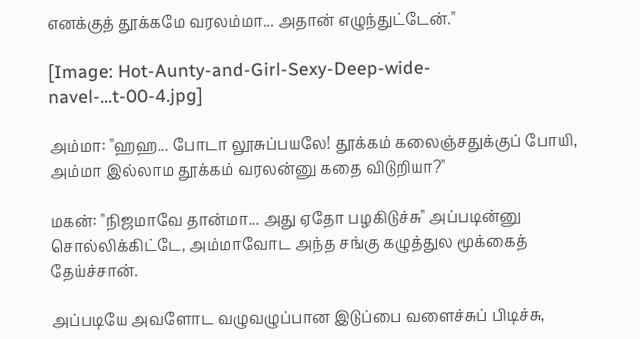எனக்குத் தூக்கமே வரலம்மா... அதான் எழுந்துட்டேன்."

[Image: Hot-Aunty-and-Girl-Sexy-Deep-wide-navel-...t-00-4.jpg]

அம்மா: "ஹஹ... போடா லூசுப்பயலே! தூக்கம் கலைஞ்சதுக்குப் போயி, அம்மா இல்லாம தூக்கம் வரலன்னு கதை விடுறியா?"

மகன்: "நிஜமாவே தான்மா... அது ஏதோ பழகிடுச்சு" அப்படின்னு சொல்லிக்கிட்டே, அம்மாவோட அந்த சங்கு கழுத்துல மூக்கைத் தேய்ச்சான்.

அப்படியே அவளோட வழுவழுப்பான இடுப்பை வளைச்சுப் பிடிச்சு,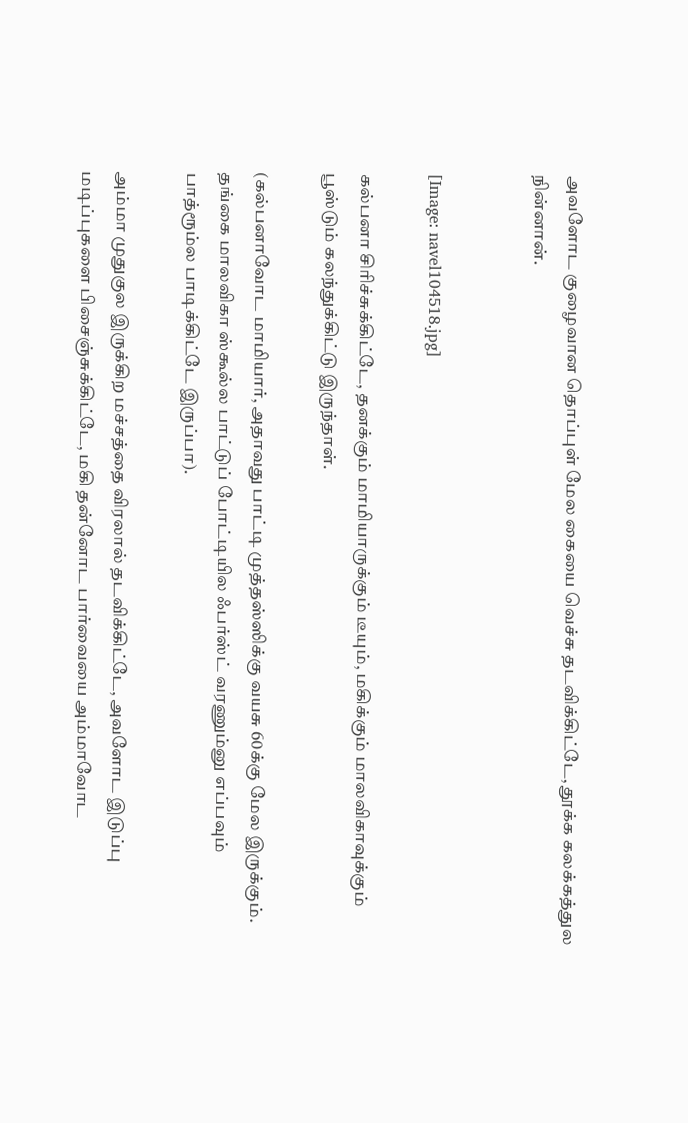அவளோட குழைவான தொப்புள் மேல கையை வெச்சு தடவிக்கிட்டே, தூக்க கலக்கத்துல நின்னான்.


[Image: navel104518.jpg]

கல்பனா சிரிச்சுக்கிட்டே, தனக்கும் மாமியாருக்கும் டீயும், மகிக்கும் மாலவிகாவுக்கும் பூஸ்டும் கலந்துக்கிட்டு இருந்தாள்.

(கல்பனாவோட மாமியார், அதாவது பாட்டி முத்தஸ்ஸிக்கு வயசு 60க்கு மேல இருக்கும். தங்கை மாலவிகா ஸ்கூல்ல பாட்டுப் போட்டியில ஃபர்ஸ்ட் வரணும்னு எப்பவும் பாத்ரூம்ல பாடிக்கிட்டே இருப்பா).

அம்மா முதுகுல இருக்கிற மச்சத்தை விரலால் தடவிக்கிட்டே, அவளோட இடுப்பு மடிப்புகளை பிசைஞ்சுக்கிட்டே, மகி தன்னோட பார்வையை அம்மாவோட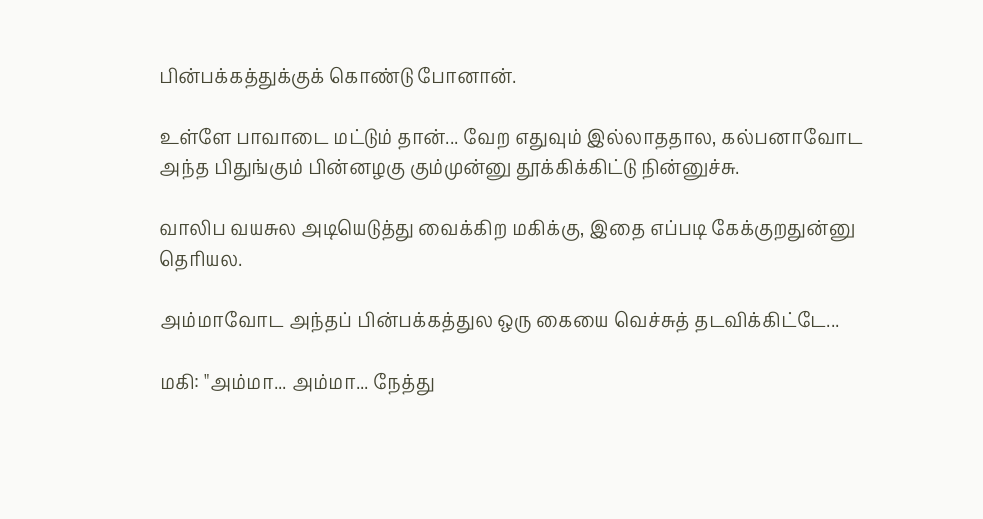பின்பக்கத்துக்குக் கொண்டு போனான்.

உள்ளே பாவாடை மட்டும் தான்... வேற எதுவும் இல்லாததால, கல்பனாவோட அந்த பிதுங்கும் பின்னழகு கும்முன்னு தூக்கிக்கிட்டு நின்னுச்சு.

வாலிப வயசுல அடியெடுத்து வைக்கிற மகிக்கு, இதை எப்படி கேக்குறதுன்னு தெரியல.

அம்மாவோட அந்தப் பின்பக்கத்துல ஒரு கையை வெச்சுத் தடவிக்கிட்டே...

மகி: "அம்மா... அம்மா... நேத்து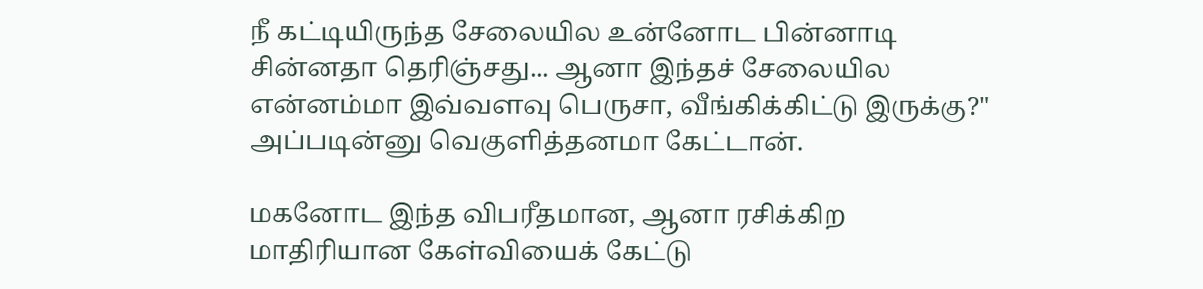நீ கட்டியிருந்த சேலையில உன்னோட பின்னாடி சின்னதா தெரிஞ்சது... ஆனா இந்தச் சேலையில என்னம்மா இவ்வளவு பெருசா, வீங்கிக்கிட்டு இருக்கு?" அப்படின்னு வெகுளித்தனமா கேட்டான்.

மகனோட இந்த விபரீதமான, ஆனா ரசிக்கிற மாதிரியான கேள்வியைக் கேட்டு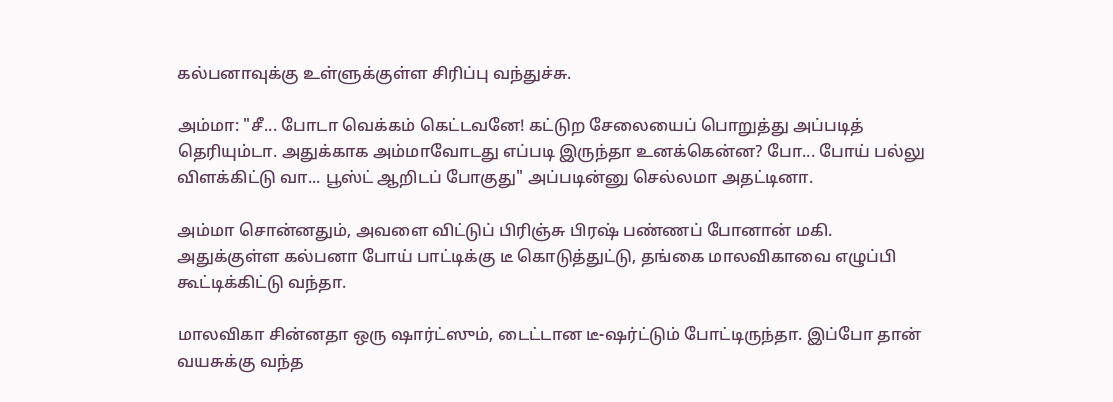கல்பனாவுக்கு உள்ளுக்குள்ள சிரிப்பு வந்துச்சு.

அம்மா: "சீ... போடா வெக்கம் கெட்டவனே! கட்டுற சேலையைப் பொறுத்து அப்படித் தெரியும்டா. அதுக்காக அம்மாவோடது எப்படி இருந்தா உனக்கென்ன? போ... போய் பல்லு விளக்கிட்டு வா... பூஸ்ட் ஆறிடப் போகுது" அப்படின்னு செல்லமா அதட்டினா.

அம்மா சொன்னதும், அவளை விட்டுப் பிரிஞ்சு பிரஷ் பண்ணப் போனான் மகி. அதுக்குள்ள கல்பனா போய் பாட்டிக்கு டீ கொடுத்துட்டு, தங்கை மாலவிகாவை எழுப்பி கூட்டிக்கிட்டு வந்தா.

மாலவிகா சின்னதா ஒரு ஷார்ட்ஸும், டைட்டான டீ-ஷர்ட்டும் போட்டிருந்தா. இப்போ தான் வயசுக்கு வந்த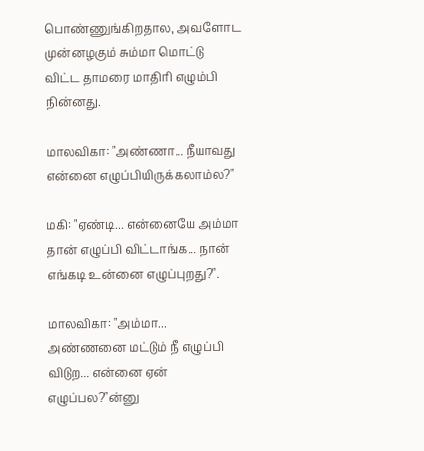பொண்ணுங்கிறதால, அவளோட முன்னழகும் சும்மா மொட்டு விட்ட தாமரை மாதிரி எழும்பி நின்னது.

மாலவிகா: "அண்ணா... நீயாவது என்னை எழுப்பியிருக்கலாம்ல?"

மகி: "ஏண்டி... என்னையே அம்மா தான் எழுப்பி விட்டாங்க... நான் எங்கடி உன்னை எழுப்புறது?".

மாலவிகா: "அம்மா... அண்ணனை மட்டும் நீ எழுப்பி விடுற... என்னை ஏன் எழுப்பல?"ன்னு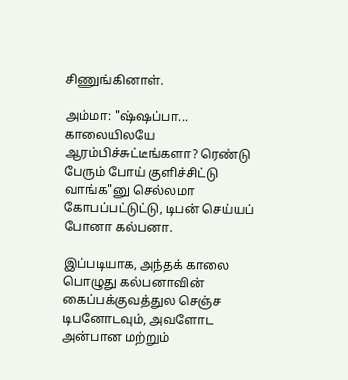சிணுங்கினாள்.

அம்மா: "ஷ்ஷப்பா... காலையிலயே ஆரம்பிச்சுட்டீங்களா? ரெண்டு பேரும் போய் குளிச்சிட்டு வாங்க"னு செல்லமா கோபப்பட்டுட்டு, டிபன் செய்யப் போனா கல்பனா.

இப்படியாக, அந்தக் காலை பொழுது கல்பனாவின் கைப்பக்குவத்துல செஞ்ச டிபனோடவும், அவளோட அன்பான மற்றும்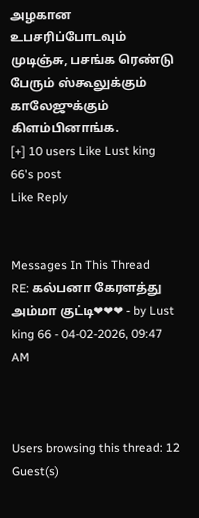அழகான உபசரிப்போடவும் முடிஞ்சு, பசங்க ரெண்டு பேரும் ஸ்கூலுக்கும் காலேஜுக்கும் கிளம்பினாங்க.
[+] 10 users Like Lust king 66's post
Like Reply


Messages In This Thread
RE: கல்பனா கேரளத்து அம்மா குட்டி❤❤❤ - by Lust king 66 - 04-02-2026, 09:47 AM



Users browsing this thread: 12 Guest(s)